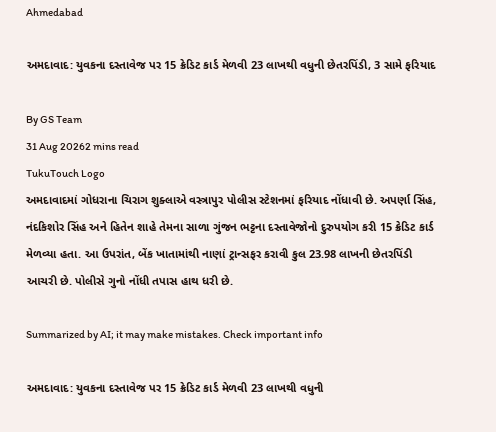Ahmedabad

અમદાવાદ: યુવકના દસ્તાવેજ પર 15 ક્રેડિટ કાર્ડ મેળવી 23 લાખથી વધુની છેતરપિંડી, 3 સામે ફરિયાદ

By GS Team
31 Aug 20262 mins read
TukuTouch Logo
અમદાવાદમાં ગોધરાના ચિરાગ શુક્લાએ વસ્ત્રાપુર પોલીસ સ્ટેશનમાં ફરિયાદ નોંધાવી છે. અપર્ણા સિંહ, નંદકિશોર સિંહ અને હિતેન શાહે તેમના સાળા ગુંજન ભટ્ટના દસ્તાવેજોનો દુરુપયોગ કરી 15 ક્રેડિટ કાર્ડ મેળવ્યા હતા. આ ઉપરાંત, બેંક ખાતામાંથી નાણાં ટ્રાન્સફર કરાવી કુલ 23.98 લાખની છેતરપિંડી આચરી છે. પોલીસે ગુનો નોંધી તપાસ હાથ ધરી છે.

Summarized by AI; it may make mistakes. Check important info

અમદાવાદ: યુવકના દસ્તાવેજ પર 15 ક્રેડિટ કાર્ડ મેળવી 23 લાખથી વધુની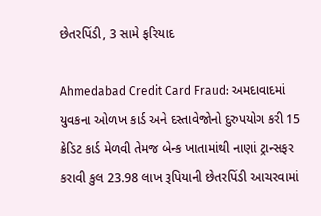છેતરપિંડી, 3 સામે ફરિયાદ

Ahmedabad Credit Card Fraud: અમદાવાદમાં યુવકના ઓળખ કાર્ડ અને દસ્તાવેજોનો દુરુપયોગ કરી 15 ક્રેડિટ કાર્ડ મેળવી તેમજ બેન્ક ખાતામાંથી નાણાં ટ્રાન્સફર કરાવી કુલ 23.98 લાખ રૂપિયાની છેતરપિંડી આચરવામાં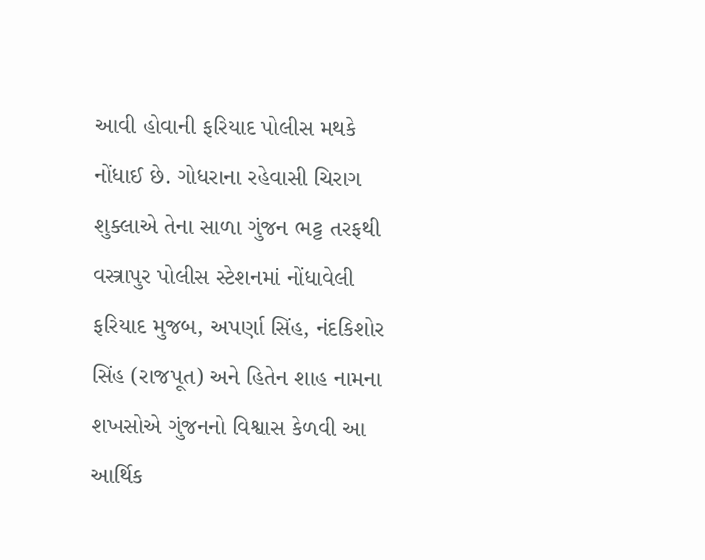આવી હોવાની ફરિયાદ પોલીસ મથકે નોંધાઈ છે. ગોધરાના રહેવાસી ચિરાગ શુક્લાએ તેના સાળા ગુંજન ભટ્ટ તરફથી વસ્ત્રાપુર પોલીસ સ્ટેશનમાં નોંધાવેલી ફરિયાદ મુજબ, અપર્ણા સિંહ, નંદકિશોર સિંહ (રાજપૂત) અને હિતેન શાહ નામના શખસોએ ગુંજનનો વિશ્વાસ કેળવી આ આર્થિક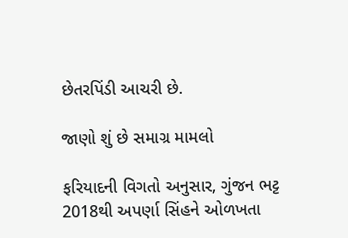છેતરપિંડી આચરી છે.

જાણો શું છે સમાગ્ર મામલો

ફરિયાદની વિગતો અનુસાર, ગુંજન ભટ્ટ 2018થી અપર્ણા સિંહને ઓળખતા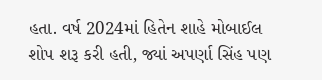હતા. વર્ષ 2024માં હિતેન શાહે મોબાઈલ શોપ શરૂ કરી હતી, જ્યાં અપર્ણા સિંહ પણ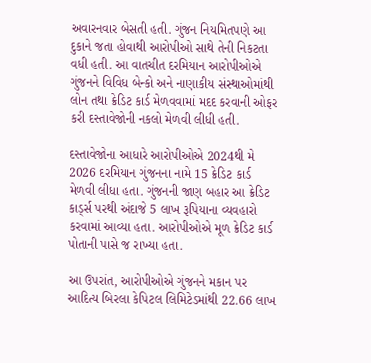અવારનવાર બેસતી હતી. ગુંજન નિયમિતપણે આ દુકાને જતા હોવાથી આરોપીઓ સાથે તેની નિકટતા વધી હતી. આ વાતચીત દરમિયાન આરોપીઓએ ગુંજનને વિવિધ બેન્કો અને નાણાકીય સંસ્થાઓમાંથી લોન તથા ક્રેડિટ કાર્ડ મેળવવામાં મદદ કરવાની ઓફર કરી દસ્તાવેજોની નકલો મેળવી લીધી હતી.

દસ્તાવેજોના આધારે આરોપીઓએ 2024થી મે 2026 દરમિયાન ગુંજનના નામે 15 ક્રેડિટ કાર્ડ મેળવી લીધા હતા. ગુંજનની જાણ બહાર આ ક્રેડિટ કાર્ડ્સ પરથી અંદાજે 5 લાખ રૂપિયાના વ્યવહારો કરવામાં આવ્યા હતા. આરોપીઓએ મૂળ ક્રેડિટ કાર્ડ પોતાની પાસે જ રાખ્યા હતા.

આ ઉપરાંત, આરોપીઓએ ગુંજનને મકાન પર આદિત્ય બિરલા કેપિટલ લિમિટેડમાંથી 22.66 લાખ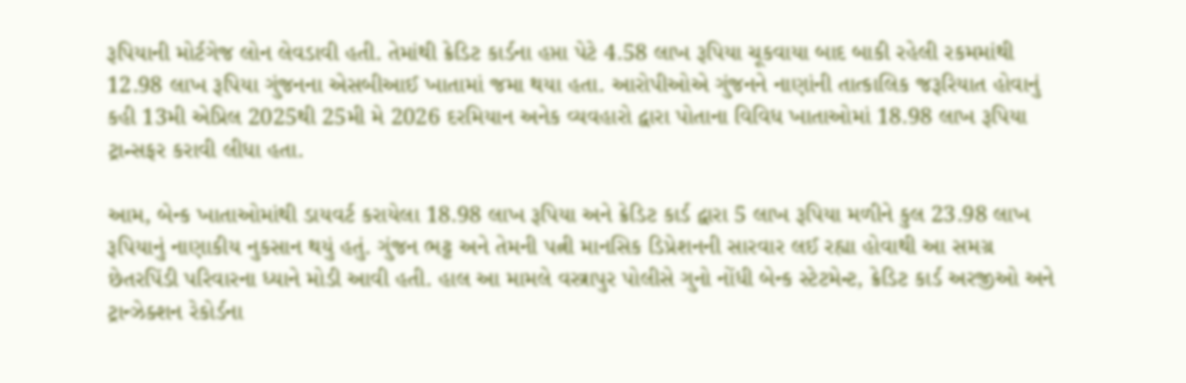રૂપિયાની મોર્ટગેજ લોન લેવડાવી હતી. તેમાંથી ક્રેડિટ કાર્ડના હપ્તા પેટે 4.58 લાખ રૂપિયા ચૂકવાયા બાદ બાકી રહેલી રકમમાંથી 12.98 લાખ રૂપિયા ગુંજનના એસબીઆઈ ખાતામાં જમા થયા હતા. આરોપીઓએ ગુંજનને નાણાંની તાત્કાલિક જરૂરિયાત હોવાનું કહી 13મી એપ્રિલ 2025થી 25મી મે 2026 દરમિયાન અનેક વ્યવહારો દ્વારા પોતાના વિવિધ ખાતાઓમાં 18.98 લાખ રૂપિયા ટ્રાન્સફર કરાવી લીધા હતા.

આમ, બેન્ક ખાતાઓમાંથી ડાયવર્ટ કરાયેલા 18.98 લાખ રૂપિયા અને ક્રેડિટ કાર્ડ દ્વારા 5 લાખ રૂપિયા મળીને કુલ 23.98 લાખ રૂપિયાનું નાણાકીય નુકસાન થયું હતું. ગુંજન ભટ્ટ અને તેમની પત્ની માનસિક ડિપ્રેશનની સારવાર લઈ રહ્યા હોવાથી આ સમગ્ર છેતરપિંડી પરિવારના ધ્યાને મોડી આવી હતી. હાલ આ મામલે વસ્ત્રાપુર પોલીસે ગુનો નોંધી બેન્ક સ્ટેટમેન્ટ, ક્રેડિટ કાર્ડ અરજીઓ અને ટ્રાન્ઝેક્શન રેકોર્ડના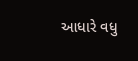આધારે વધુ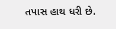તપાસ હાથ ધરી છે.